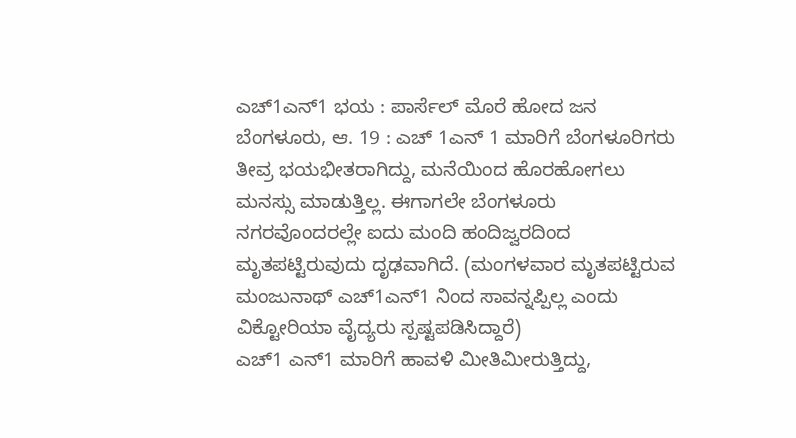ಎಚ್1ಎನ್1 ಭಯ : ಪಾರ್ಸೆಲ್ ಮೊರೆ ಹೋದ ಜನ
ಬೆಂಗಳೂರು, ಆ. 19 : ಎಚ್ 1ಎನ್ 1 ಮಾರಿಗೆ ಬೆಂಗಳೂರಿಗರು ತೀವ್ರ ಭಯಭೀತರಾಗಿದ್ದು, ಮನೆಯಿಂದ ಹೊರಹೋಗಲು ಮನಸ್ಸು ಮಾಡುತ್ತಿಲ್ಲ. ಈಗಾಗಲೇ ಬೆಂಗಳೂರು ನಗರವೊಂದರಲ್ಲೇ ಐದು ಮಂದಿ ಹಂದಿಜ್ವರದಿಂದ ಮೃತಪಟ್ಟಿರುವುದು ದೃಢವಾಗಿದೆ. (ಮಂಗಳವಾರ ಮೃತಪಟ್ಟಿರುವ ಮಂಜುನಾಥ್ ಎಚ್1ಎನ್1 ನಿಂದ ಸಾವನ್ನಪ್ಪಿಲ್ಲ ಎಂದು ವಿಕ್ಟೋರಿಯಾ ವೈದ್ಯರು ಸ್ಪಷ್ಟಪಡಿಸಿದ್ದಾರೆ)
ಎಚ್1 ಎನ್1 ಮಾರಿಗೆ ಹಾವಳಿ ಮೀತಿಮೀರುತ್ತಿದ್ದು,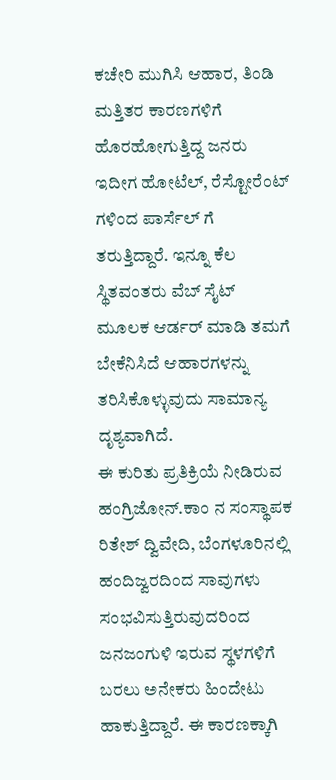ಕಚೇರಿ ಮುಗಿಸಿ ಆಹಾರ, ತಿಂಡಿ ಮತ್ತಿತರ ಕಾರಣಗಳಿಗೆ ಹೊರಹೋಗುತ್ತಿದ್ದ ಜನರು ಇದೀಗ ಹೋಟೆಲ್, ರೆಸ್ಟೋರೆಂಟ್ ಗಳಿಂದ ಪಾರ್ಸೆಲ್ ಗೆ ತರುತ್ತಿದ್ದಾರೆ. ಇನ್ನೂ ಕೆಲ ಸ್ಥಿತವಂತರು ವೆಬ್ ಸೈಟ್ ಮೂಲಕ ಆರ್ಡರ್ ಮಾಡಿ ತಮಗೆ ಬೇಕೆನಿಸಿದೆ ಆಹಾರಗಳನ್ನು ತರಿಸಿಕೊಳ್ಳುವುದು ಸಾಮಾನ್ಯ ದೃಶ್ಯವಾಗಿದೆ.
ಈ ಕುರಿತು ಪ್ರತಿಕ್ರಿಯೆ ನೀಡಿರುವ ಹಂಗ್ರಿಜೋನ್.ಕಾಂ ನ ಸಂಸ್ಥಾಪಕ ರಿತೇಶ್ ದ್ವಿವೇದಿ, ಬೆಂಗಳೂರಿನಲ್ಲಿ ಹಂದಿಜ್ವರದಿಂದ ಸಾವುಗಳು ಸಂಭವಿಸುತ್ತಿರುವುದರಿಂದ ಜನಜಂಗುಳಿ ಇರುವ ಸ್ಥಳಗಳಿಗೆ ಬರಲು ಅನೇಕರು ಹಿಂದೇಟು ಹಾಕುತ್ತಿದ್ದಾರೆ. ಈ ಕಾರಣಕ್ಕಾಗಿ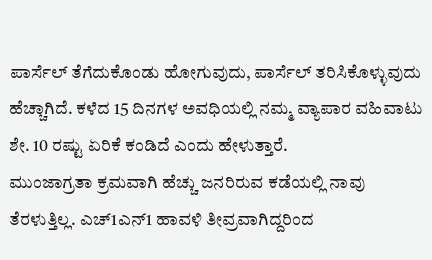ಪಾರ್ಸೆಲ್ ತೆಗೆದುಕೊಂಡು ಹೋಗುವುದು, ಪಾರ್ಸೆಲ್ ತರಿಸಿಕೊಳ್ಳುವುದು ಹೆಚ್ಚಾಗಿದೆ. ಕಳೆದ 15 ದಿನಗಳ ಅವಧಿಯಲ್ಲಿ ನಮ್ಮ ವ್ಯಾಪಾರ ವಹಿವಾಟು ಶೇ. 10 ರಷ್ಟು ಏರಿಕೆ ಕಂಡಿದೆ ಎಂದು ಹೇಳುತ್ತಾರೆ.
ಮುಂಜಾಗ್ರತಾ ಕ್ರಮವಾಗಿ ಹೆಚ್ಚು ಜನರಿರುವ ಕಡೆಯಲ್ಲಿ ನಾವು ತೆರಳುತ್ತಿಲ್ಲ. ಎಚ್1ಎನ್1 ಹಾವಳಿ ತೀವ್ರವಾಗಿದ್ದರಿಂದ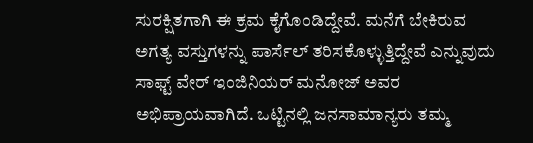ಸುರಕ್ಷಿತಗಾಗಿ ಈ ಕ್ರಮ ಕೈಗೊಂಡಿದ್ದೇವೆ. ಮನೆಗೆ ಬೇಕಿರುವ ಅಗತ್ಯ ವಸ್ತುಗಳನ್ನು ಪಾರ್ಸೆಲ್ ತರಿಸಕೊಳ್ಳುತ್ತಿದ್ದೇವೆ ಎನ್ನುವುದು ಸಾಫ್ಟ್ ವೇರ್ ಇಂಜಿನಿಯರ್ ಮನೋಜ್ ಅವರ ಅಭಿಪ್ರಾಯವಾಗಿದೆ. ಒಟ್ಟಿನಲ್ಲಿ ಜನಸಾಮಾನ್ಯರು ತಮ್ಮ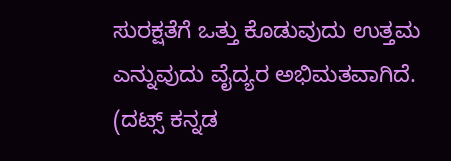ಸುರಕ್ಷತೆಗೆ ಒತ್ತು ಕೊಡುವುದು ಉತ್ತಮ ಎನ್ನುವುದು ವೈದ್ಯರ ಅಭಿಮತವಾಗಿದೆ.
(ದಟ್ಸ್ ಕನ್ನಡ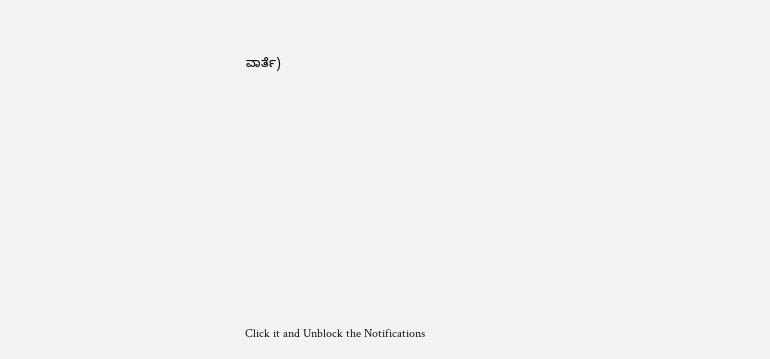ವಾರ್ತೆ)












Click it and Unblock the Notifications